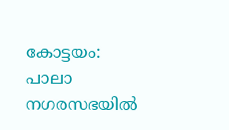കോട്ടയം: പാലാ നഗരസഭയിൽ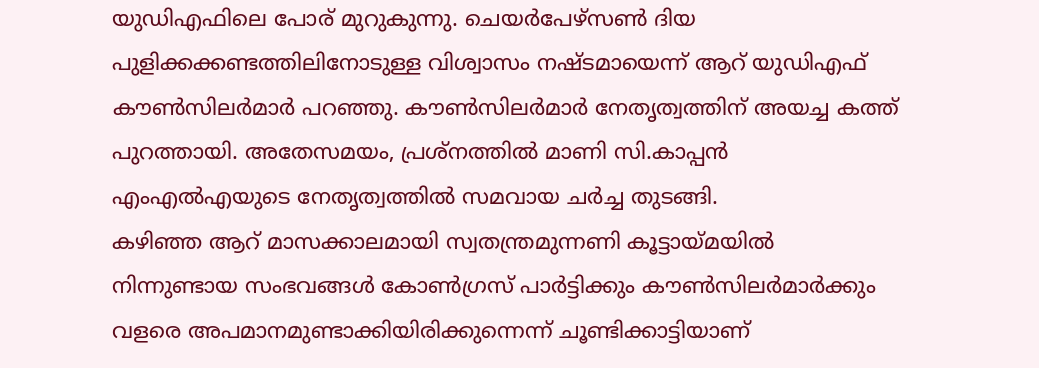യുഡിഎഫിലെ പോര് മുറുകുന്നു. ചെയർപേഴ്സൺ ദിയ പുളിക്കക്കണ്ടത്തിലിനോടുള്ള വിശ്വാസം നഷ്ടമായെന്ന് ആറ് യുഡിഎഫ് കൗൺസിലർമാർ പറഞ്ഞു. കൗൺസിലർമാർ നേതൃത്വത്തിന് അയച്ച കത്ത് പുറത്തായി. അതേസമയം, പ്രശ്നത്തിൽ മാണി സി.കാപ്പൻ എംഎൽഎയുടെ നേതൃത്വത്തിൽ സമവായ ചർച്ച തുടങ്ങി.
കഴിഞ്ഞ ആറ് മാസക്കാലമായി സ്വതന്ത്രമുന്നണി കൂട്ടായ്മയിൽ നിന്നുണ്ടായ സംഭവങ്ങൾ കോൺഗ്രസ് പാർട്ടിക്കും കൗൺസിലർമാർക്കും വളരെ അപമാനമുണ്ടാക്കിയിരിക്കുന്നെന്ന് ചൂണ്ടിക്കാട്ടിയാണ്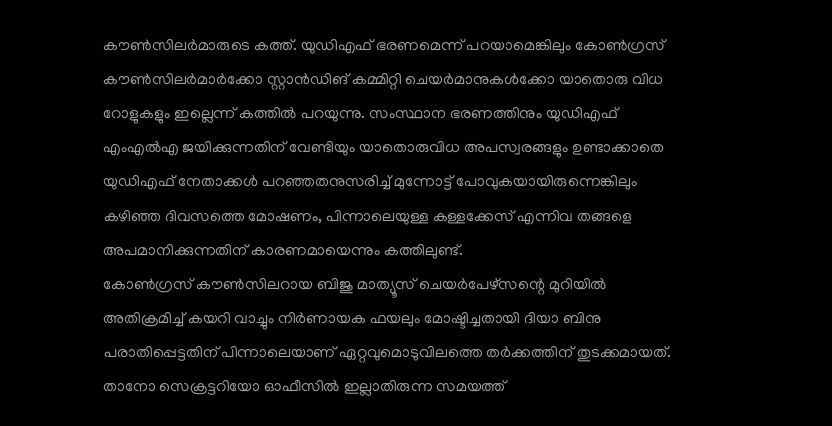കൗൺസിലർമാരുടെ കത്ത്. യുഡിഎഫ് ഭരണമെന്ന് പറയാമെങ്കിലും കോൺഗ്രസ് കൗൺസിലർമാർക്കോ സ്റ്റാൻഡിങ് കമ്മിറ്റി ചെയർമാനുകൾക്കോ യാതൊരു വിധ റോളുകളും ഇല്ലെന്ന് കത്തിൽ പറയുന്നു. സംസ്ഥാന ഭരണത്തിനും യുഡിഎഫ് എംഎൽഎ ജയിക്കുന്നതിന് വേണ്ടിയും യാതൊരുവിധ അപസ്വരങ്ങളും ഉണ്ടാക്കാതെ യുഡിഎഫ് നേതാക്കൾ പറഞ്ഞതനുസരിച്ച് മുന്നോട്ട് പോവുകയായിരുന്നെങ്കിലും കഴിഞ്ഞ ദിവസത്തെ മോഷണം, പിന്നാലെയുള്ള കള്ളക്കേസ് എന്നിവ തങ്ങളെ അപമാനിക്കുന്നതിന് കാരണമായെന്നും കത്തിലുണ്ട്.
കോൺഗ്രസ് കൗൺസിലറായ ബിജു മാത്യൂസ് ചെയർപേഴ്സന്റെ മുറിയിൽ അതിക്രമിച്ച് കയറി വാച്ചും നിർണായക ഫയലും മോഷ്ടിച്ചതായി ദിയാ ബിനു പരാതിപ്പെട്ടതിന് പിന്നാലെയാണ് ഏറ്റവുമൊടുവിലത്തെ തർക്കത്തിന് തുടക്കമായത്. താനോ സെക്രട്ടറിയോ ഓഫീസിൽ ഇല്ലാതിരുന്ന സമയത്ത്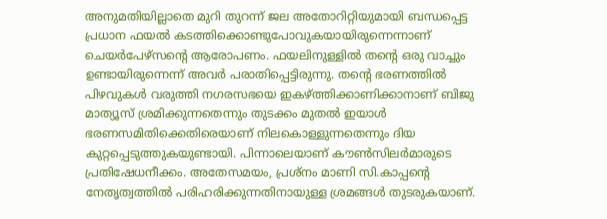അനുമതിയില്ലാതെ മുറി തുറന്ന് ജല അതോറിറ്റിയുമായി ബന്ധപ്പെട്ട പ്രധാന ഫയൽ കടത്തിക്കൊണ്ടുപോവുകയായിരുന്നെന്നാണ് ചെയർപേഴ്സന്റെ ആരോപണം. ഫയലിനുള്ളിൽ തന്റെ ഒരു വാച്ചും ഉണ്ടായിരുന്നെന്ന് അവർ പരാതിപ്പെട്ടിരുന്നു. തന്റെ ഭരണത്തിൽ പിഴവുകൾ വരുത്തി നഗരസഭയെ ഇകഴ്ത്തിക്കാണിക്കാനാണ് ബിജു മാത്യൂസ് ശ്രമിക്കുന്നതെന്നും തുടക്കം മുതൽ ഇയാൾ ഭരണസമിതിക്കെതിരെയാണ് നിലകൊള്ളുന്നതെന്നും ദിയ കുറ്റപ്പെടുത്തുകയുണ്ടായി. പിന്നാലെയാണ് കൗൺസിലർമാരുടെ പ്രതിഷേധനീക്കം. അതേസമയം, പ്രശ്നം മാണി സി.കാപ്പന്റെ നേതൃത്വത്തിൽ പരിഹരിക്കുന്നതിനായുള്ള ശ്രമങ്ങൾ തുടരുകയാണ്.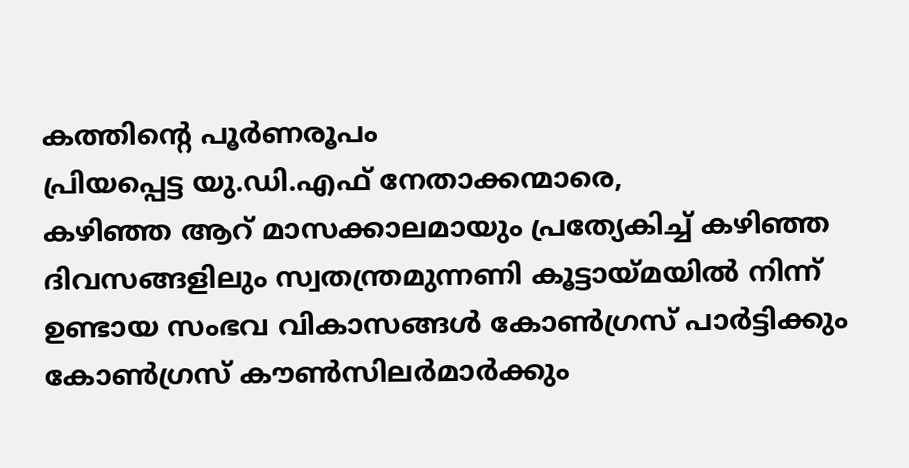കത്തിന്റെ പൂർണരൂപം
പ്രിയപ്പെട്ട യു.ഡി.എഫ് നേതാക്കന്മാരെ,
കഴിഞ്ഞ ആറ് മാസക്കാലമായും പ്രത്യേകിച്ച് കഴിഞ്ഞ ദിവസങ്ങളിലും സ്വതന്ത്രമുന്നണി കൂട്ടായ്മയിൽ നിന്ന് ഉണ്ടായ സംഭവ വികാസങ്ങൾ കോൺഗ്രസ് പാർട്ടിക്കും കോൺഗ്രസ് കൗൺസിലർമാർക്കും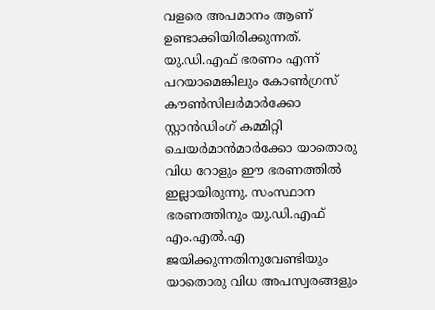വളരെ അപമാനം ആണ് ഉണ്ടാക്കിയിരിക്കുന്നത്. യു.ഡി.എഫ് ഭരണം എന്ന് പറയാമെങ്കിലും കോൺഗ്രസ് കൗൺസിലർമാർക്കോ സ്റ്റാൻഡിംഗ് കമ്മിറ്റി ചെയർമാൻമാർക്കോ യാതൊരു വിധ റോളും ഈ ഭരണത്തിൽ ഇല്ലായിരുന്നു. സംസ്ഥാന ഭരണത്തിനും യു.ഡി.എഫ് എം.എൽ.എ ജയിക്കുന്നതിനുവേണ്ടിയും യാതൊരു വിധ അപസ്വരങ്ങളും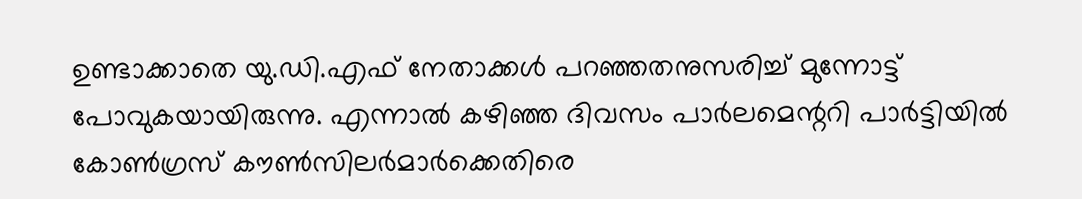ഉണ്ടാക്കാതെ യു.ഡി.എഫ് നേതാക്കൾ പറഞ്ഞതനുസരിച്ച് മുന്നോട്ട് പോവുകയായിരുന്നു. എന്നാൽ കഴിഞ്ഞ ദിവസം പാർലമെന്ററി പാർട്ടിയിൽ കോൺഗ്രസ് കൗൺസിലർമാർക്കെതിരെ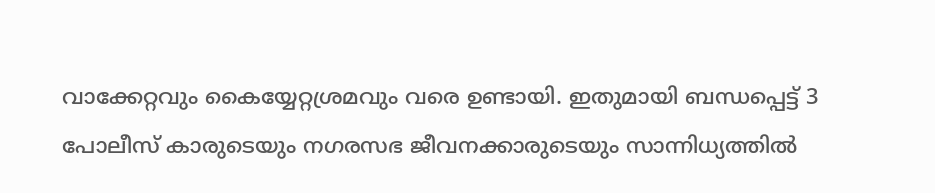വാക്കേറ്റവും കൈയ്യേറ്റശ്രമവും വരെ ഉണ്ടായി. ഇതുമായി ബന്ധപ്പെട്ട് 3 പോലീസ് കാരുടെയും നഗരസഭ ജീവനക്കാരുടെയും സാന്നിധ്യത്തിൽ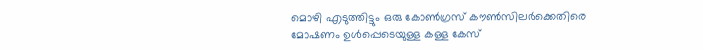മൊഴി എടുത്തിട്ടും ഒരു കോൺഗ്രസ് കൗൺസിലർക്കെതിരെ മോഷണം ഉൾപ്പെടെയുള്ള കള്ള കേസ്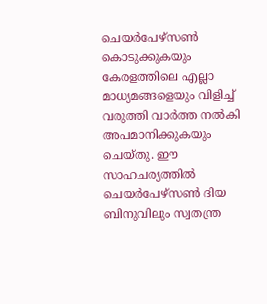ചെയർപേഴ്സൺ കൊടുക്കുകയും കേരളത്തിലെ എല്ലാ മാധ്യമങ്ങളെയും വിളിച്ച് വരുത്തി വാർത്ത നൽകി അപമാനിക്കുകയും ചെയ്തു. ഈ സാഹചര്യത്തിൽ ചെയർപേഴ്സൺ ദിയ ബിനുവിലും സ്വതന്ത്ര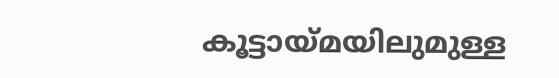കൂട്ടായ്മയിലുമുള്ള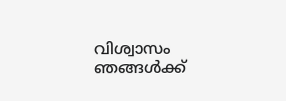വിശ്വാസം ഞങ്ങൾക്ക്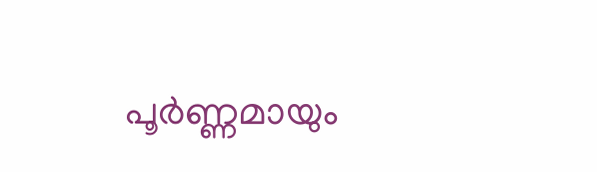പൂർണ്ണമായും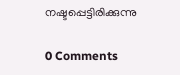നഷ്ടപ്പെട്ടിരിക്കുന്നു

0 Comments